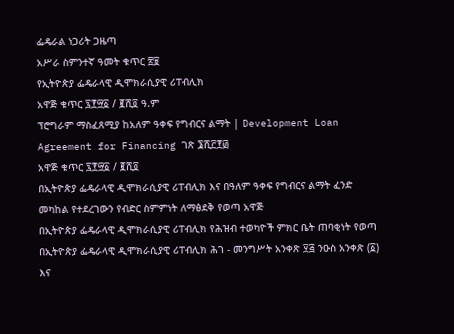ፌዴራል ነጋሪት ጋዜጣ
አሥራ ስምንተኛ ዓመት ቁጥር ፳፱
የኢትዮጵያ ፌዴራላዊ ዲሞክራሲያዊ ሪፐብሊክ
አዋጅ ቁጥር ፯፻፵፩ / ፪ሺ፬ ዓ.ም
ፕሮግራም ማስፈጸሚያ ከአለም ዓቀፍ የግብርና ልማት | Development Loan Agreement for Financing ገጽ ፮ሺ፫፻፴
አዋጅ ቁጥር ፯፻፵፩ / ፪ሺ፬
በኢትዮጵያ ፌዴራላዊ ዲሞክራሲያዊ ሪፐብሊክ እና በዓለም ዓቀፍ የግብርና ልማት ፈንድ መካከል የተደረገውን የብድር ስምምነት ለማፅደቅ የወጣ አዋጅ
በኢትዮጵያ ፌዴራላዊ ዲሞክራሲያዊ ሪፐብሊክ የሕዝብ ተወካዮች ምክር ቤት ጠባቂነት የወጣ
በኢትዮጵያ ፌዴራላዊ ዲሞክራሲያዊ ሪፐብሊክ ሕገ - መንግሥት አንቀጽ ፶፭ ንዑስ አንቀጽ (፩) እና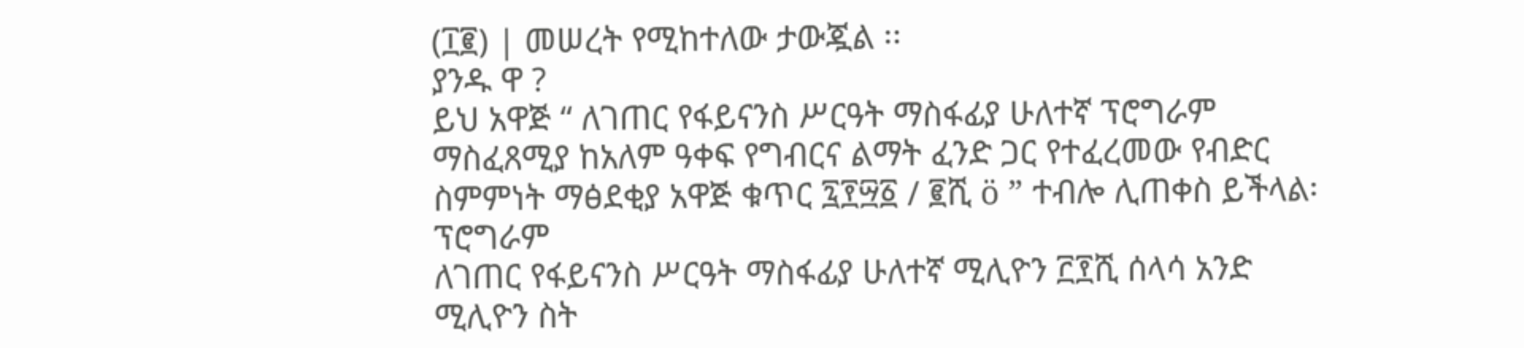(፲፪) | መሠረት የሚከተለው ታውጇል ፡፡
ያንዱ ዋ ?
ይህ አዋጅ “ ለገጠር የፋይናንስ ሥርዓት ማስፋፊያ ሁለተኛ ፕሮግራም ማስፈጸሚያ ከአለም ዓቀፍ የግብርና ልማት ፈንድ ጋር የተፈረመው የብድር ስምምነት ማፅደቂያ አዋጅ ቁጥር ፯፻፵፩ / ፪ሺ ö ” ተብሎ ሊጠቀስ ይችላል፡
ፕሮግራም
ለገጠር የፋይናንስ ሥርዓት ማስፋፊያ ሁለተኛ ሚሊዮን ፫፻ሺ ሰላሳ አንድ ሚሊዮን ስት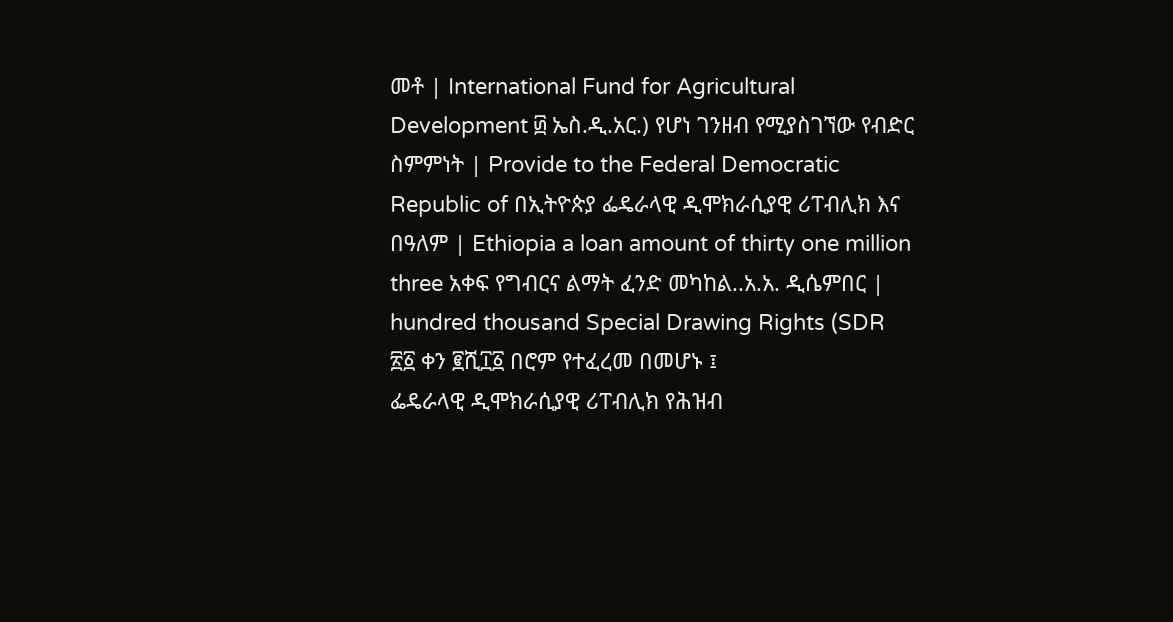መቶ | International Fund for Agricultural Development ፴ ኤስ.ዲ.አር.) የሆነ ገንዘብ የሚያስገኘው የብድር ስምምነት | Provide to the Federal Democratic Republic of በኢትዮጵያ ፌዴራላዊ ዲሞክራሲያዊ ሪፐብሊክ እና በዓለም | Ethiopia a loan amount of thirty one million three አቀፍ የግብርና ልማት ፈንድ መካከል..አ.አ. ዲሴምበር | hundred thousand Special Drawing Rights (SDR
፳፩ ቀን ፪ሺ፲፩ በሮም የተፈረመ በመሆኑ ፤
ፌዴራላዊ ዲሞክራሲያዊ ሪፐብሊክ የሕዝብ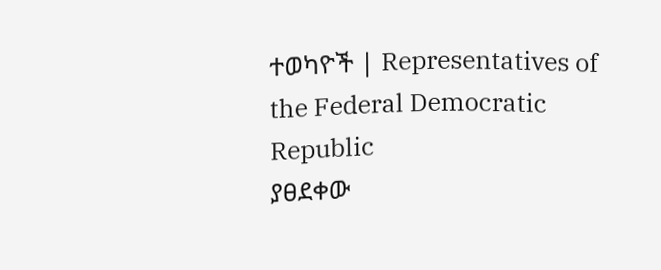ተወካዮች | Representatives of the Federal Democratic Republic
ያፀደቀው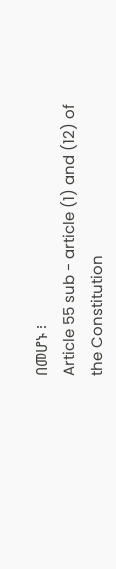በመሆኑ ፧
Article 55 sub - article (1) and (12) of the Constitution